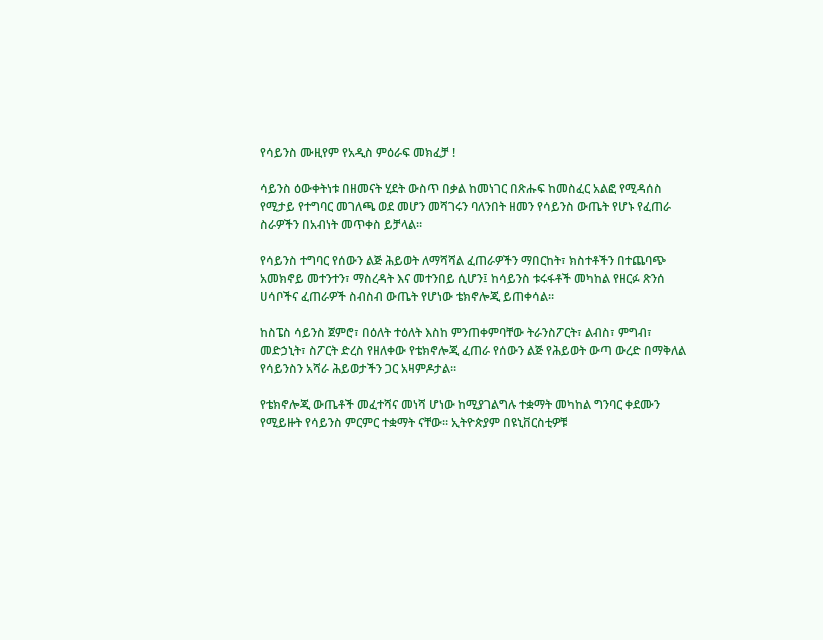የሳይንስ ሙዚየም የአዲስ ምዕራፍ መክፈቻ !

ሳይንስ ዕውቀትነቱ በዘመናት ሂደት ውስጥ በቃል ከመነገር በጽሑፍ ከመስፈር አልፎ የሚዳሰስ የሚታይ የተግባር መገለጫ ወደ መሆን መሻገሩን ባለንበት ዘመን የሳይንስ ውጤት የሆኑ የፈጠራ ስራዎችን በአብነት መጥቀስ ይቻላል።

የሳይንስ ተግባር የሰውን ልጅ ሕይወት ለማሻሻል ፈጠራዎችን ማበርከት፣ ክስተቶችን በተጨባጭ አመክኖይ መተንተን፣ ማስረዳት እና መተንበይ ሲሆን፤ ከሳይንስ ቱሩፋቶች መካከል የዘርፉ ጽንሰ ሀሳቦችና ፈጠራዎች ስብስብ ውጤት የሆነው ቴክኖሎጂ ይጠቀሳል።

ከስፔስ ሳይንስ ጀምሮ፣ በዕለት ተዕለት እስከ ምንጠቀምባቸው ትራንስፖርት፣ ልብስ፣ ምግብ፣ መድኃኒት፣ ስፖርት ድረስ የዘለቀው የቴክኖሎጂ ፈጠራ የሰውን ልጅ የሕይወት ውጣ ውረድ በማቅለል የሳይንስን አሻራ ሕይወታችን ጋር አዛምዶታል።

የቴክኖሎጂ ውጤቶች መፈተሻና መነሻ ሆነው ከሚያገልግሉ ተቋማት መካከል ግንባር ቀደሙን የሚይዙት የሳይንስ ምርምር ተቋማት ናቸው። ኢትዮጵያም በዩኒቨርስቲዎቹ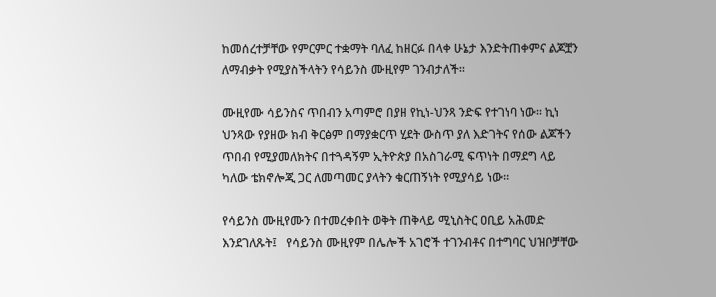ከመሰረተቻቸው የምርምር ተቋማት ባለፈ ከዘርፉ በላቀ ሁኔታ እንድትጠቀምና ልጆቿን ለማብቃት የሚያስችላትን የሳይንስ ሙዚየም ገንብታለች።

ሙዚየሙ ሳይንስና ጥበብን አጣምሮ በያዘ የኪነ-ህንጻ ንድፍ የተገነባ ነው። ኪነ ህንጻው የያዘው ክብ ቅርፅም በማያቋርጥ ሂደት ውስጥ ያለ እድገትና የሰው ልጆችን ጥበብ የሚያመለክትና በተጓዳኝም ኢትዮጵያ በአስገራሚ ፍጥነት በማደግ ላይ ካለው ቴክኖሎጂ ጋር ለመጣመር ያላትን ቁርጠኝነት የሚያሳይ ነው።

የሳይንስ ሙዚየሙን በተመረቀበት ወቅት ጠቅላይ ሚኒስትር ዐቢይ አሕመድ እንደገለጹት፤   የሳይንስ ሙዚየም በሌሎች አገሮች ተገንብቶና በተግባር ህዝቦቻቸው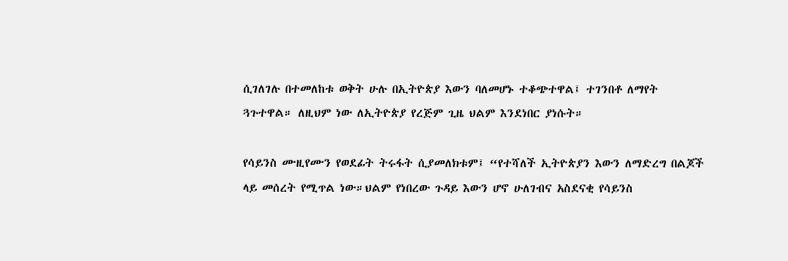ሲገለገሉ በተመለከቱ ወቅት ሁሉ በኢትዮጵያ እውን ባለመሆኑ ተቆጭተዋል፤ ተገንበቶ ለማየት ጓጉተዋል። ለዚህም ነው ለኢትዮጵያ የረጅም ጊዜ ህልም እንደነበር ያነሱት።

የሳይንስ ሙዚየሙን የወደፊት ትሩፋት ሲያመለክቱም፤ “የተሻለች ኢትዮጵያን እውን ለማድረግ በልጆች ላይ መሰረት የሚጥል ነው።ህልም የነበረው ጉዳይ እውን ሆኖ ሁለገብና አስደናቂ የሳይንስ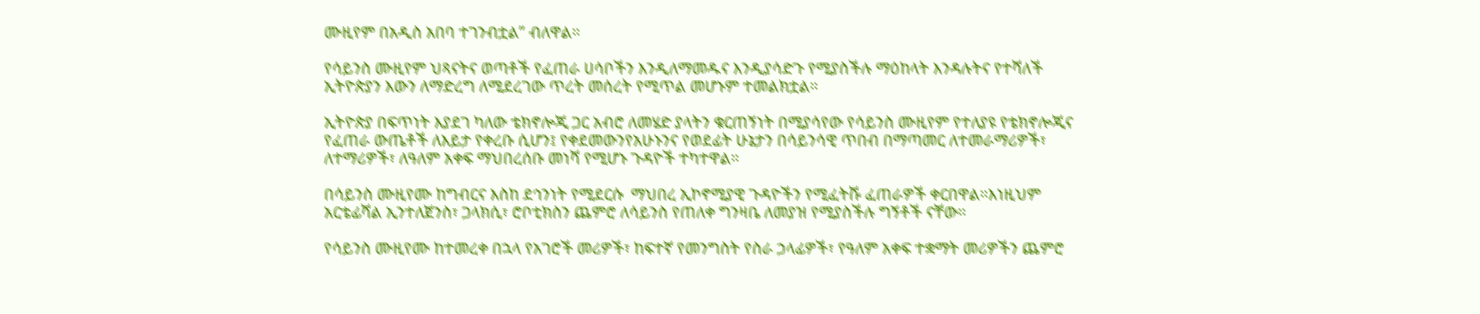ሙዚየም በአዲስ አበባ ተገንብቷል” ብለዋል።

የሳይንስ ሙዚየም ህጻናትና ወጣቶች የፈጠራ ሀሳቦችን እንዲለማመዱና እንዲያሳድጉ የሚያስችሉ ማዕከላት እንዳሉትና የተሻለች ኢትዮጵያን እውን ለማድረግ ለሚደረገው ጥረት መሰረት የሚጥል መሆኑም ተመልክቷል።

ኢትዮጵያ በፍጥነት እያደገ ካለው ቴክኖሎጂ ጋር አብሮ ለመሄድ ያላትን ቁርጠኝነት በሚያሳየው የሳይንስ ሙዚየም የተለያዩ የቴክኖሎጂና የፈጠራ ውጤቶች ለእይታ የቀረቡ ሲሆን፤ የቀደመውንየአሁኑንና የወደፊት ሁኔታን በሳይንሳዊ ጥበብ በማጣመር ለተመራማሪዎች፣ ለተማሪዎች፣ ለዓለም አቀፍ ማህበረሰቡ መነሻ የሚሆኑ ጉዳዮች ተካተዋል።

በሳይንስ ሙዚየሙ ከግብርና እስከ ደኅንነት የሚደርሱ  ማህበረ ኢኮኖሚያዊ ጉዳዮችን የሚፈትሹ ፈጠራዎች ቀርበዋል።እነዚህም አርቴፊሻል ኢንተለጀንስ፣ ጋላክሲ፣ ሮቦቲክስን ጨምሮ ለሳይንስ የጠለቀ ግንዛቤ ለመያዝ የሚያስችሉ ግኝቶች ናቸው።

የሳይንስ ሙዚየሙ ከተመረቀ በኋላ የአገሮች መሪዎች፣ ከፍተኛ የመንግስት የስራ ኃላፊዎች፣ የዓለም አቀፍ ተቋማት መሪዎችን ጨምሮ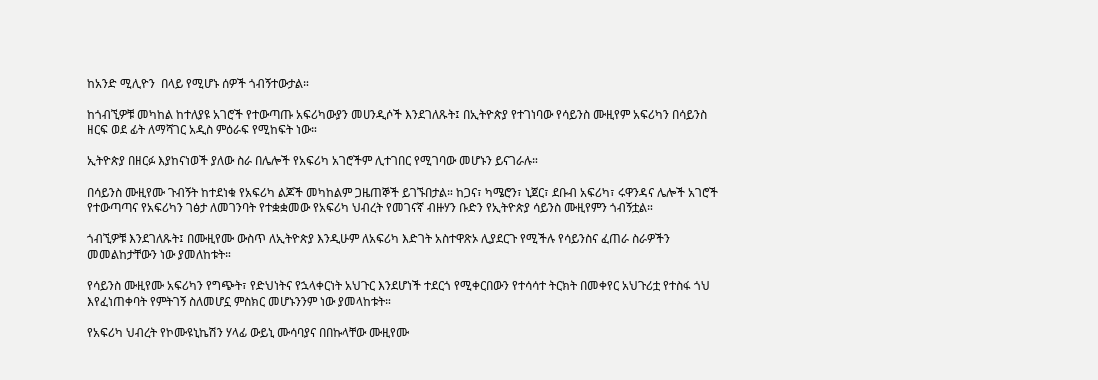ከአንድ ሚሊዮን  በላይ የሚሆኑ ሰዎች ጎብኝተውታል።

ከጎብኚዎቹ መካከል ከተለያዩ አገሮች የተውጣጡ አፍሪካውያን መሀንዲሶች እንደገለጹት፤ በኢትዮጵያ የተገነባው የሳይንስ ሙዚየም አፍሪካን በሳይንስ ዘርፍ ወደ ፊት ለማሻገር አዲስ ምዕራፍ የሚከፍት ነው።

ኢትዮጵያ በዘርፉ እያከናነወች ያለው ስራ በሌሎች የአፍሪካ አገሮችም ሊተገበር የሚገባው መሆኑን ይናገራሉ።

በሳይንስ ሙዚየሙ ጉብኝት ከተደነቁ የአፍሪካ ልጆች መካከልም ጋዜጠኞች ይገኙበታል። ከጋና፣ ካሜሮን፣ ኒጀር፣ ደቡብ አፍሪካ፣ ሩዋንዳና ሌሎች አገሮች የተውጣጣና የአፍሪካን ገፅታ ለመገንባት የተቋቋመው የአፍሪካ ህብረት የመገናኛ ብዙሃን ቡድን የኢትዮጵያ ሳይንስ ሙዚየምን ጎብኝቷል።

ጎብኚዎቹ እንደገለጹት፤ በሙዚየሙ ውስጥ ለኢትዮጵያ እንዲሁም ለአፍሪካ እድገት አስተዋጽኦ ሊያደርጉ የሚችሉ የሳይንስና ፈጠራ ስራዎችን መመልከታቸውን ነው ያመለከቱት።

የሳይንስ ሙዚየሙ አፍሪካን የግጭት፣ የድህነትና የኋላቀርነት አህጉር እንደሆነች ተደርጎ የሚቀርበውን የተሳሳተ ትርክት በመቀየር አህጉሪቷ የተስፋ ጎህ እየፈነጠቀባት የምትገኝ ስለመሆኗ ምስክር መሆኑንንም ነው ያመላከቱት።

የአፍሪካ ህብረት የኮሙዩኒኬሽን ሃላፊ ውይኒ ሙሳባያና በበኩላቸው ሙዚየሙ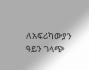ለአፍሪካውያን ዓይን ገላጭ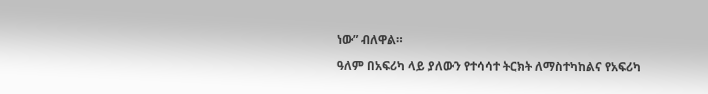ነው” ብለዋል።

ዓለም በአፍሪካ ላይ ያለውን የተሳሳተ ትርክት ለማስተካከልና የአፍሪካ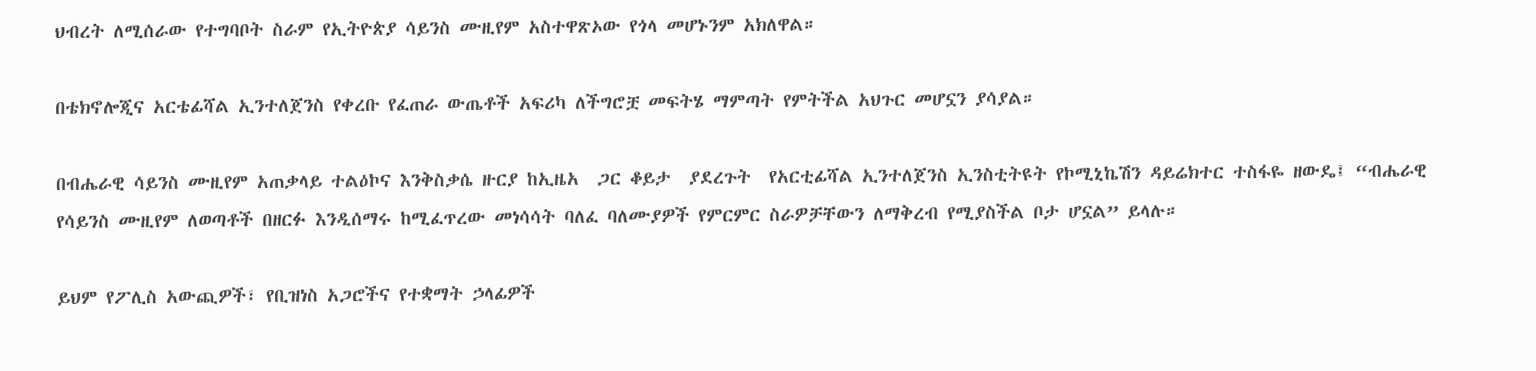ህብረት ለሚሰራው የተግባቦት ስራም የኢትዮጵያ ሳይንስ ሙዚየም አስተዋጽኦው የጎላ መሆኑንም አክለዋል።

በቴክኖሎጂና አርቴፊሻል ኢንተለጀንስ የቀረቡ የፈጠራ ውጤቶች አፍሪካ ለችግሮቿ መፍትሄ ማምጣት የምትችል አህጉር መሆኗን ያሳያል።

በብሔራዊ ሳይንስ ሙዚየም አጠቃላይ ተልዕኮና እንቅስቃሴ ዙርያ ከኢዜአ  ጋር ቆይታ  ያደረጉት  የአርቲፊሻል ኢንተለጀንስ ኢንስቲትዩት የኮሚኒኬሽን ዳይሬክተር ተስፋዬ ዘውዴ፤ “ብሔራዊ የሳይንስ ሙዚየም ለወጣቶች በዘርፉ እንዲሰማሩ ከሚፈጥረው መነሳሳት ባለፈ ባለሙያዎች የምርምር ስራዎቻቸውን ለማቅረብ የሚያስችል ቦታ ሆኗል” ይላሉ።

ይህም የፖሊስ አውጪዎች፣ የቢዝነስ አጋሮችና የተቋማት ኃላፊዎች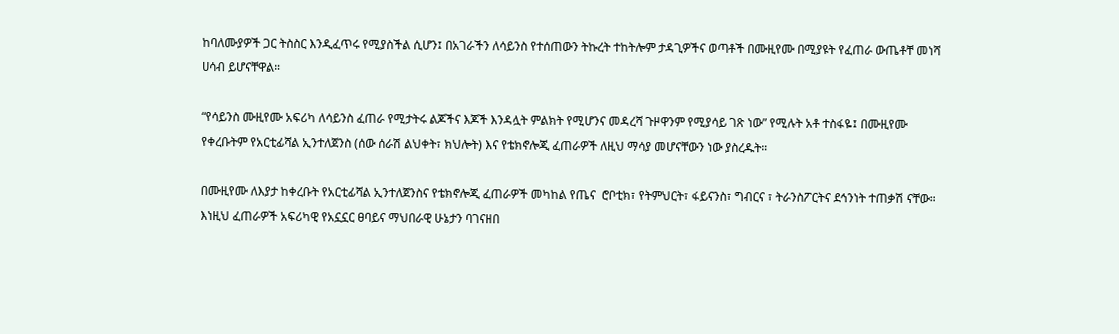ከባለሙያዎች ጋር ትስስር እንዲፈጥሩ የሚያስችል ሲሆን፤ በአገራችን ለሳይንስ የተሰጠውን ትኩረት ተከትሎም ታዳጊዎችና ወጣቶች በሙዚየሙ በሚያዩት የፈጠራ ውጤቶቸ መነሻ ሀሳብ ይሆናቸዋል።

“የሳይንስ ሙዚየሙ አፍሪካ ለሳይንስ ፈጠራ የሚታትሩ ልጆችና እጆች እንዳሏት ምልክት የሚሆንና መዳረሻ ጉዞዋንም የሚያሳይ ገጽ ነው” የሚሉት አቶ ተስፋዬ፤ በሙዚየሙ የቀረቡትም የአርቲፊሻል ኢንተለጀንስ (ሰው ሰራሽ ልህቀት፣ ክህሎት) እና የቴክኖሎጂ ፈጠራዎች ለዚህ ማሳያ መሆናቸውን ነው ያስረዱት።

በሙዚየሙ ለእያታ ከቀረቡት የአርቲፊሻል ኢንተለጀንስና የቴክኖሎጂ ፈጠራዎች መካከል የጤና  ሮቦቲክ፣ የትምህርት፣ ፋይናንስ፣ ግብርና ፣ ትራንስፖርትና ደኅንነት ተጠቃሽ ናቸው። እነዚህ ፈጠራዎች አፍሪካዊ የአኗኗር ፀባይና ማህበራዊ ሁኔታን ባገናዘበ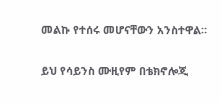መልኩ የተሰሩ መሆናቸውን አንስተዋል።

ይህ የሳይንስ ሙዚየም በቴክኖሎጂ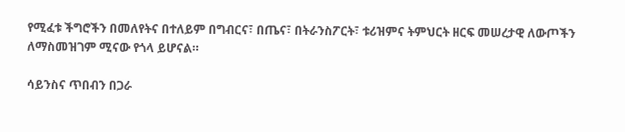የሚፈቱ ችግሮችን በመለየትና በተለይም በግብርና፣ በጤና፣ በትራንስፖርት፣ ቱሪዝምና ትምህርት ዘርፍ መሠረታዊ ለውጦችን ለማስመዝገም ሚናው የጎላ ይሆናል።

ሳይንስና ጥበብን በጋራ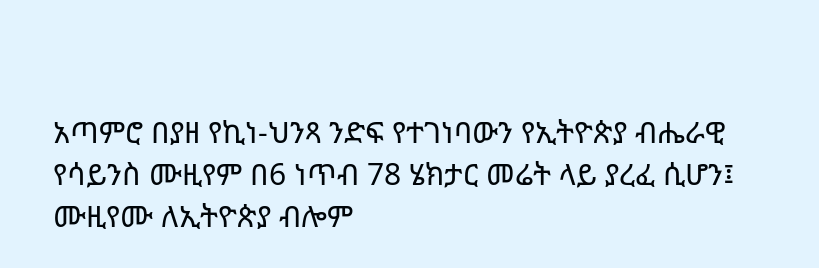አጣምሮ በያዘ የኪነ-ህንጻ ንድፍ የተገነባውን የኢትዮጵያ ብሔራዊ የሳይንስ ሙዚየም በ6 ነጥብ 78 ሄክታር መሬት ላይ ያረፈ ሲሆን፤ ሙዚየሙ ለኢትዮጵያ ብሎም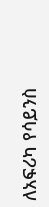ለአፍሪካ የሳይንስ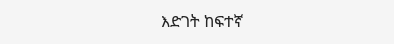እድገት ከፍተኛ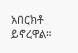አበርክቶ ይኖረዋል።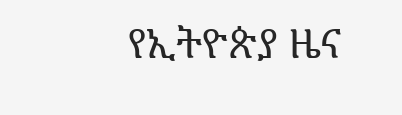የኢትዮጵያ ዜና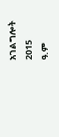አገልግሎት
2015
ዓ.ም